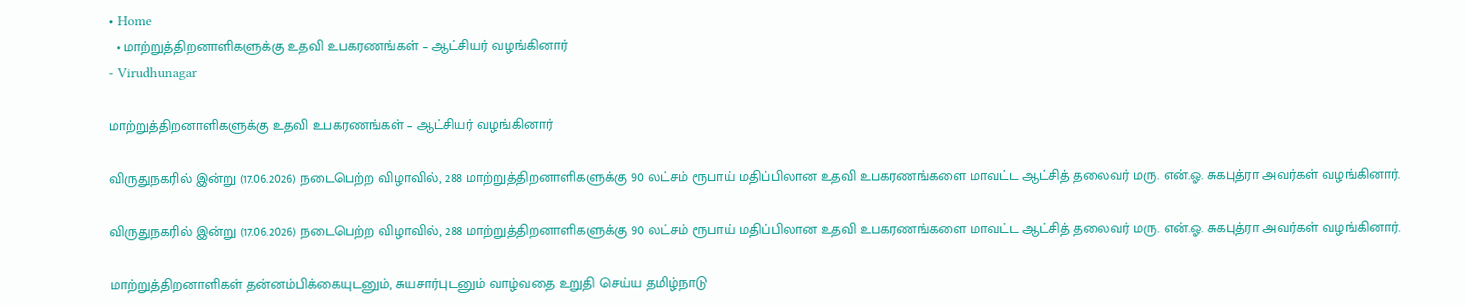• Home
  • மாற்றுத்திறனாளிகளுக்கு உதவி உபகரணங்கள் – ஆட்சியர் வழங்கினார்
- Virudhunagar

மாற்றுத்திறனாளிகளுக்கு உதவி உபகரணங்கள் – ஆட்சியர் வழங்கினார்

விருதுநகரில் இன்று (17.06.2026) நடைபெற்ற விழாவில், 288 மாற்றுத்திறனாளிகளுக்கு 90 லட்சம் ரூபாய் மதிப்பிலான உதவி உபகரணங்களை மாவட்ட ஆட்சித் தலைவர் மரு. என்.ஓ. சுகபுத்ரா அவர்கள் வழங்கினார்.

விருதுநகரில் இன்று (17.06.2026) நடைபெற்ற விழாவில், 288 மாற்றுத்திறனாளிகளுக்கு 90 லட்சம் ரூபாய் மதிப்பிலான உதவி உபகரணங்களை மாவட்ட ஆட்சித் தலைவர் மரு. என்.ஓ. சுகபுத்ரா அவர்கள் வழங்கினார்.

மாற்றுத்திறனாளிகள் தன்னம்பிக்கையுடனும், சுயசார்புடனும் வாழ்வதை உறுதி செய்ய தமிழ்நாடு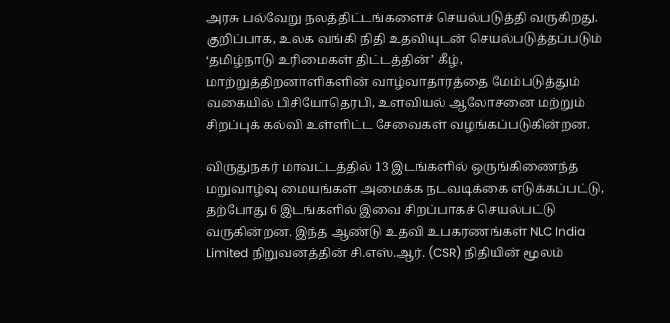அரசு பல்வேறு நலத்திட்டங்களைச் செயல்படுத்தி வருகிறது. குறிப்பாக, உலக வங்கி நிதி உதவியுடன் செயல்படுத்தப்படும் ‘தமிழ்நாடு உரிமைகள் திட்டத்தின்’ கீழ், மாற்றுத்திறனாளிகளின் வாழ்வாதாரத்தை மேம்படுத்தும் வகையில் பிசியோதெரபி, உளவியல் ஆலோசனை மற்றும் சிறப்புக் கல்வி உள்ளிட்ட சேவைகள் வழங்கப்படுகின்றன.

விருதுநகர் மாவட்டத்தில் 13 இடங்களில் ஒருங்கிணைந்த மறுவாழ்வு மையங்கள் அமைக்க நடவடிக்கை எடுக்கப்பட்டு, தற்போது 6 இடங்களில் இவை சிறப்பாகச் செயல்பட்டு வருகின்றன. இந்த ஆண்டு உதவி உபகரணங்கள் NLC India Limited நிறுவனத்தின் சி.எஸ்.ஆர். (CSR) நிதியின் மூலம்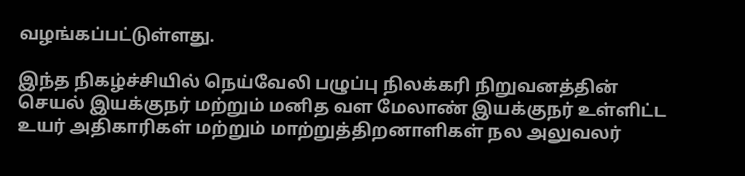வழங்கப்பட்டுள்ளது.

இந்த நிகழ்ச்சியில் நெய்வேலி பழுப்பு நிலக்கரி நிறுவனத்தின் செயல் இயக்குநர் மற்றும் மனித வள மேலாண் இயக்குநர் உள்ளிட்ட உயர் அதிகாரிகள் மற்றும் மாற்றுத்திறனாளிகள் நல அலுவலர்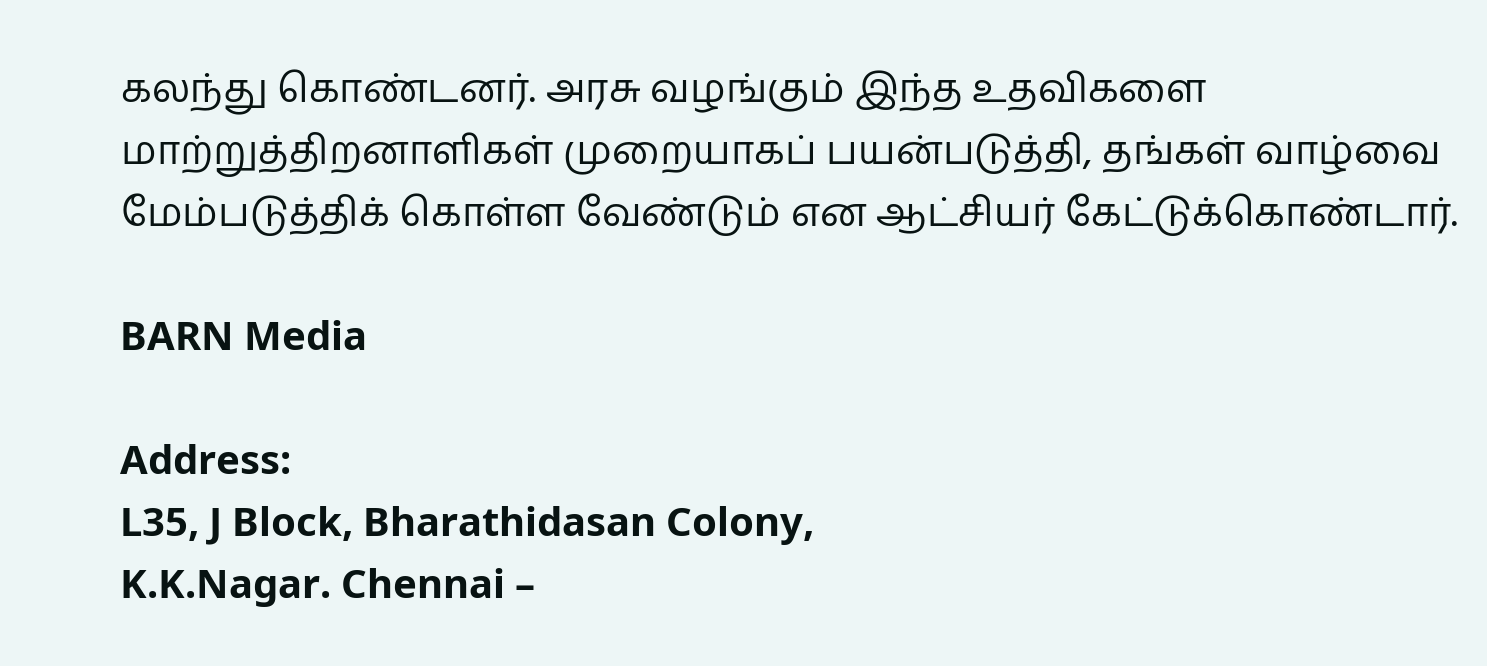கலந்து கொண்டனர். அரசு வழங்கும் இந்த உதவிகளை மாற்றுத்திறனாளிகள் முறையாகப் பயன்படுத்தி, தங்கள் வாழ்வை மேம்படுத்திக் கொள்ள வேண்டும் என ஆட்சியர் கேட்டுக்கொண்டார்.

BARN Media

Address:
L35, J Block, Bharathidasan Colony,
K.K.Nagar. Chennai –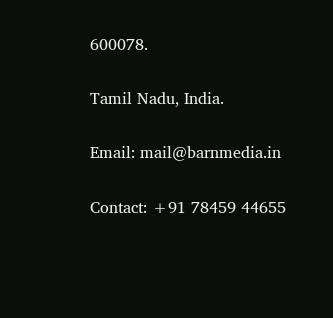600078.

Tamil Nadu, India.

Email: mail@barnmedia.in

Contact: +91 78459 44655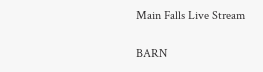Main Falls Live Stream

BARN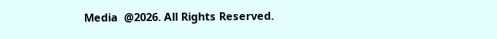Media  @2026. All Rights Reserved.